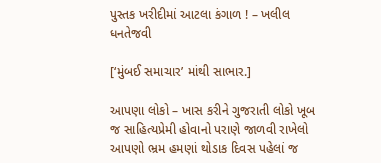પુસ્તક ખરીદીમાં આટલા કંગાળ ! – ખલીલ ધનતેજવી

[‘મુંબઈ સમાચાર’ માંથી સાભાર.]

આપણા લોકો – ખાસ કરીને ગુજરાતી લોકો ખૂબ જ સાહિત્યપ્રેમી હોવાનો પરાણે જાળવી રાખેલો આપણો ભ્રમ હમણાં થોડાક દિવસ પહેલાં જ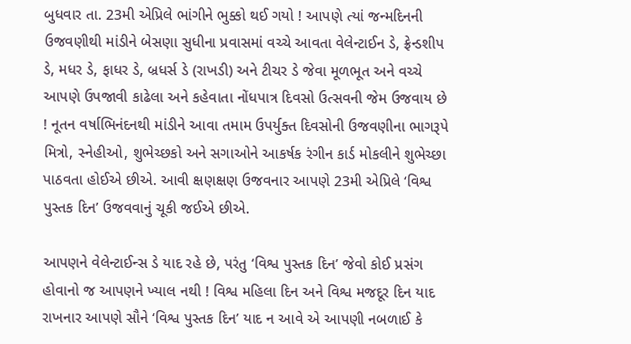બુધવાર તા. 23મી એપ્રિલે ભાંગીને ભુક્કો થઈ ગયો ! આપણે ત્યાં જન્મદિનની ઉજવણીથી માંડીને બેસણા સુધીના પ્રવાસમાં વચ્ચે આવતા વેલેન્ટાઈન ડે, ફ્રેન્ડશીપ ડે, મધર ડે, ફાધર ડે, બ્રધર્સ ડે (રાખડી) અને ટીચર ડે જેવા મૂળભૂત અને વચ્ચે આપણે ઉપજાવી કાઢેલા અને કહેવાતા નોંધપાત્ર દિવસો ઉત્સવની જેમ ઉજવાય છે ! નૂતન વર્ષાભિનંદનથી માંડીને આવા તમામ ઉપર્યુક્ત દિવસોની ઉજવણીના ભાગરૂપે મિત્રો, સ્નેહીઓ, શુભેચ્છકો અને સગાઓને આકર્ષક રંગીન કાર્ડ મોકલીને શુભેચ્છા પાઠવતા હોઈએ છીએ. આવી ક્ષણક્ષણ ઉજવનાર આપણે 23મી એપ્રિલે ‘વિશ્વ પુસ્તક દિન’ ઉજવવાનું ચૂકી જઈએ છીએ.

આપણને વેલેન્ટાઈન્સ ડે યાદ રહે છે, પરંતુ ‘વિશ્વ પુસ્તક દિન’ જેવો કોઈ પ્રસંગ હોવાનો જ આપણને ખ્યાલ નથી ! વિશ્વ મહિલા દિન અને વિશ્વ મજદૂર દિન યાદ રાખનાર આપણે સૌને ‘વિશ્વ પુસ્તક દિન’ યાદ ન આવે એ આપણી નબળાઈ કે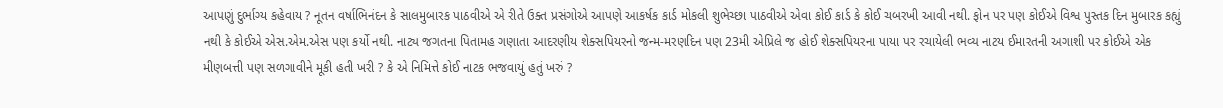આપણું દુર્ભાગ્ય કહેવાય ? નૂતન વર્ષાભિનંદન કે સાલમુબારક પાઠવીએ એ રીતે ઉક્ત પ્રસંગોએ આપણે આકર્ષક કાર્ડ મોકલી શુભેચ્છા પાઠવીએ એવા કોઈ કાર્ડ કે કોઈ ચબરખી આવી નથી. ફોન પર પણ કોઈએ વિશ્વ પુસ્તક દિન મુબારક કહ્યું નથી કે કોઈએ એસ.એમ.એસ પણ કર્યો નથી. નાટ્ય જગતના પિતામહ ગણાતા આદરણીય શેક્સપિયરનો જન્મ-મરણદિન પણ 23મી એપ્રિલે જ હોઈ શેક્સપિયરના પાયા પર રચાયેલી ભવ્ય નાટય ઈમારતની અગાશી પર કોઈએ એક મીણબત્તી પણ સળગાવીને મૂકી હતી ખરી ? કે એ નિમિત્તે કોઈ નાટક ભજવાયું હતું ખરું ?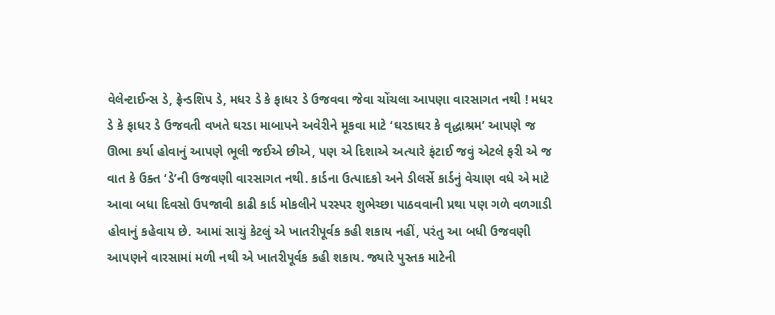વેલેન્ટાઈન્સ ડે, ફ્રેન્ડશિપ ડે, મધર ડે કે ફાધર ડે ઉજવવા જેવા ચોંચલા આપણા વારસાગત નથી ! મધર ડે કે ફાધર ડે ઉજવતી વખતે ઘરડા માબાપને અવેરીને મૂકવા માટે ‘ઘરડાઘર કે વૃદ્ધાશ્રમ’ આપણે જ ઊભા કર્યા હોવાનું આપણે ભૂલી જઈએ છીએ, પણ એ દિશાએ અત્યારે ફંટાઈ જવું એટલે ફરી એ જ વાત કે ઉક્ત ‘ડે’ની ઉજવણી વારસાગત નથી. કાર્ડના ઉત્પાદકો અને ડીલર્સે કાર્ડનું વેચાણ વધે એ માટે આવા બધા દિવસો ઉપજાવી કાઢી કાર્ડ મોકલીને પરસ્પર શુભેચ્છા પાઠવવાની પ્રથા પણ ગળે વળગાડી હોવાનું કહેવાય છે. આમાં સાચું કેટલું એ ખાતરીપૂર્વક કહી શકાય નહીં, પરંતુ આ બધી ઉજવણી આપણને વારસામાં મળી નથી એ ખાતરીપૂર્વક કહી શકાય. જ્યારે પુસ્તક માટેની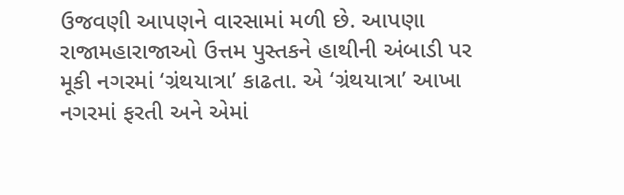ઉજવણી આપણને વારસામાં મળી છે. આપણા રાજામહારાજાઓ ઉત્તમ પુસ્તકને હાથીની અંબાડી પર મૂકી નગરમાં ‘ગ્રંથયાત્રા’ કાઢતા. એ ‘ગ્રંથયાત્રા’ આખા નગરમાં ફરતી અને એમાં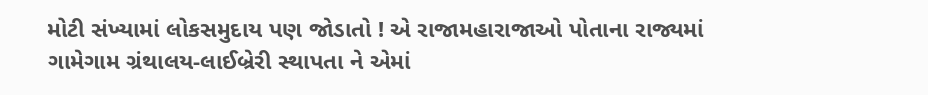મોટી સંખ્યામાં લોકસમુદાય પણ જોડાતો ! એ રાજામહારાજાઓ પોતાના રાજ્યમાં ગામેગામ ગ્રંથાલય-લાઈબ્રેરી સ્થાપતા ને એમાં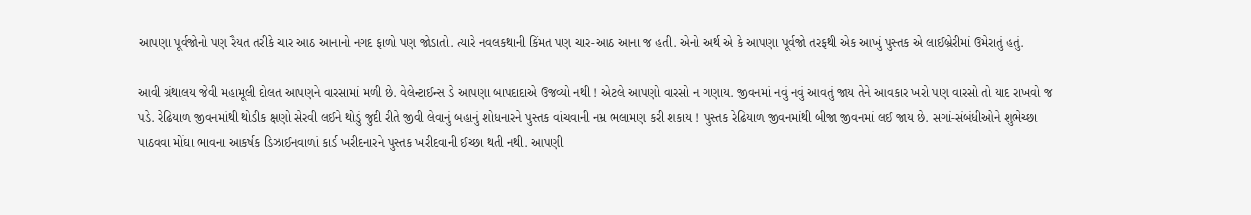આપણા પૂર્વજોનો પણ રૈયત તરીકે ચાર આઠ આનાનો નગદ ફાળો પણ જોડાતો. ત્યારે નવલકથાની કિંમત પણ ચાર-આઠ આના જ હતી. એનો અર્થ એ કે આપણા પૂર્વજો તરફથી એક આખું પુસ્તક એ લાઈબ્રેરીમાં ઉમેરાતું હતું.

આવી ગ્રંથાલય જેવી મહામૂલી દોલત આપણને વારસામાં મળી છે. વેલેન્ટાઈન્સ ડે આપણા બાપદાદાએ ઉજવ્યો નથી ! એટલે આપણો વારસો ન ગણાય. જીવનમાં નવું નવું આવતું જાય તેને આવકાર ખરો પણ વારસો તો યાદ રાખવો જ પડે. રેઢિયાળ જીવનમાંથી થોડીક ક્ષણો સેરવી લઈને થોડું જુદી રીતે જીવી લેવાનું બહાનું શોધનારને પુસ્તક વાંચવાની નમ્ર ભલામણ કરી શકાય ! પુસ્તક રેઢિયાળ જીવનમાંથી બીજા જીવનમાં લઈ જાય છે. સગાં-સંબંધીઓને શુભેચ્છા પાઠવવા મોંઘા ભાવના આકર્ષક ડિઝાઈનવાળાં કાર્ડ ખરીદનારને પુસ્તક ખરીદવાની ઈચ્છા થતી નથી. આપણી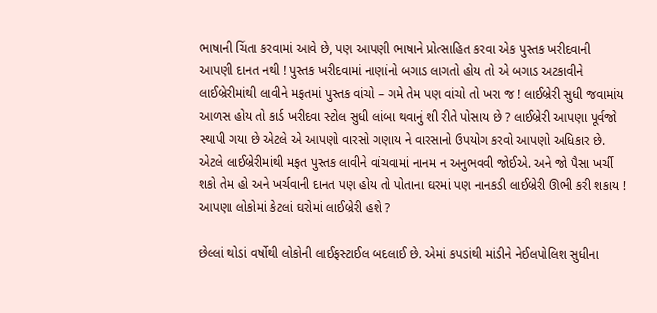ભાષાની ચિંતા કરવામાં આવે છે, પણ આપણી ભાષાને પ્રોત્સાહિત કરવા એક પુસ્તક ખરીદવાની આપણી દાનત નથી ! પુસ્તક ખરીદવામાં નાણાંનો બગાડ લાગતો હોય તો એ બગાડ અટકાવીને લાઈબ્રેરીમાંથી લાવીને મફતમાં પુસ્તક વાંચો – ગમે તેમ પણ વાંચો તો ખરા જ ! લાઈબ્રેરી સુધી જવામાંય આળસ હોય તો કાર્ડ ખરીદવા સ્ટોલ સુધી લાંબા થવાનું શી રીતે પોસાય છે ? લાઈબ્રેરી આપણા પૂર્વજો સ્થાપી ગયા છે એટલે એ આપણો વારસો ગણાય ને વારસાનો ઉપયોગ કરવો આપણો અધિકાર છે. એટલે લાઈબ્રેરીમાંથી મફત પુસ્તક લાવીને વાંચવામાં નાનમ ન અનુભવવી જોઈએ. અને જો પૈસા ખર્ચી શકો તેમ હો અને ખર્ચવાની દાનત પણ હોય તો પોતાના ઘરમાં પણ નાનકડી લાઈબ્રેરી ઊભી કરી શકાય ! આપણા લોકોમાં કેટલાં ઘરોમાં લાઈબ્રેરી હશે ?

છેલ્લાં થોડાં વર્ષોથી લોકોની લાઈફસ્ટાઈલ બદલાઈ છે. એમાં કપડાંથી માંડીને નેઈલપોલિશ સુધીના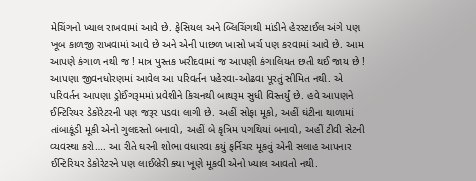મેચિંગનો ખ્યાલ રાખવામાં આવે છે. ફેસિયલ અને બ્લિચિંગથી માંડીને હેરસ્ટાઈલ અંગે પણ ખૂબ કાળજી રાખવામાં આવે છે અને એની પાછળ ખાસો ખર્ચ પણ કરવામાં આવે છે. આમ આપણે કંગાળ નથી જ ! માત્ર પુસ્તક ખરીદવામાં જ આપણી કંગાલિયત છતી થઈ જાય છે ! આપણા જીવનધોરણમાં આવેલ આ પરિવર્તન પહેરવા-ઓઢવા પૂરતું સીમિત નથી. એ પરિવર્તન આપણા ડ્રોઈંગરૂમમાં પ્રવેશીને કિચનથી બાથરૂમ સુધી વિસ્તર્યું છે. હવે આપણને ઈન્ટિરિયર ડેકોરેટરની પણ જરૂર પડવા લાગી છે. અહીં સોફા મૂકો, અહીં ઘંટીના થાળામાં તાંબાકૂંડી મૂકી એનો ગુલદસ્તો બનાવો, અહીં બે કૃત્રિમ પગથિયાં બનાવો, અહીં ટીવી સેટની વ્યવસ્થા કરો…. આ રીતે ઘરની શોભા વધારવા કયું ફર્નિચર મૂકવું એની સલાહ આપનાર ઈન્ટિરિયર ડેકોરેટરને પણ લાઈબ્રેરી ક્યા ખૂણે મૂકવી એનો ખ્યાલ આવતો નથી.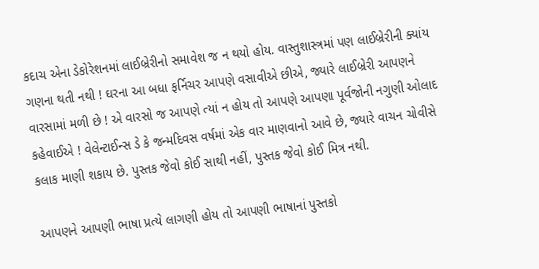કદાચ એના ડેકોરેશનમાં લાઈબ્રેરીનો સમાવેશ જ ન થયો હોય. વાસ્તુશાસ્ત્રમાં પણ લાઈબ્રેરીની ક્યાંય ગણના થતી નથી ! ઘરના આ બધા ફર્નિચર આપણે વસાવીએ છીએ, જ્યારે લાઈબ્રેરી આપણને વારસામાં મળી છે ! એ વારસો જ આપણે ત્યાં ન હોય તો આપણે આપણા પૂર્વજોની નગુણી ઓલાદ કહેવાઈએ ! વેલેન્ટાઈન્સ ડે કે જન્મદિવસ વર્ષમાં એક વાર માણવાનો આવે છે, જ્યારે વાચન ચોવીસે કલાક માણી શકાય છે. પુસ્તક જેવો કોઈ સાથી નહીં, પુસ્તક જેવો કોઈ મિત્ર નથી.

આપણને આપણી ભાષા પ્રત્યે લાગણી હોય તો આપણી ભાષાનાં પુસ્તકો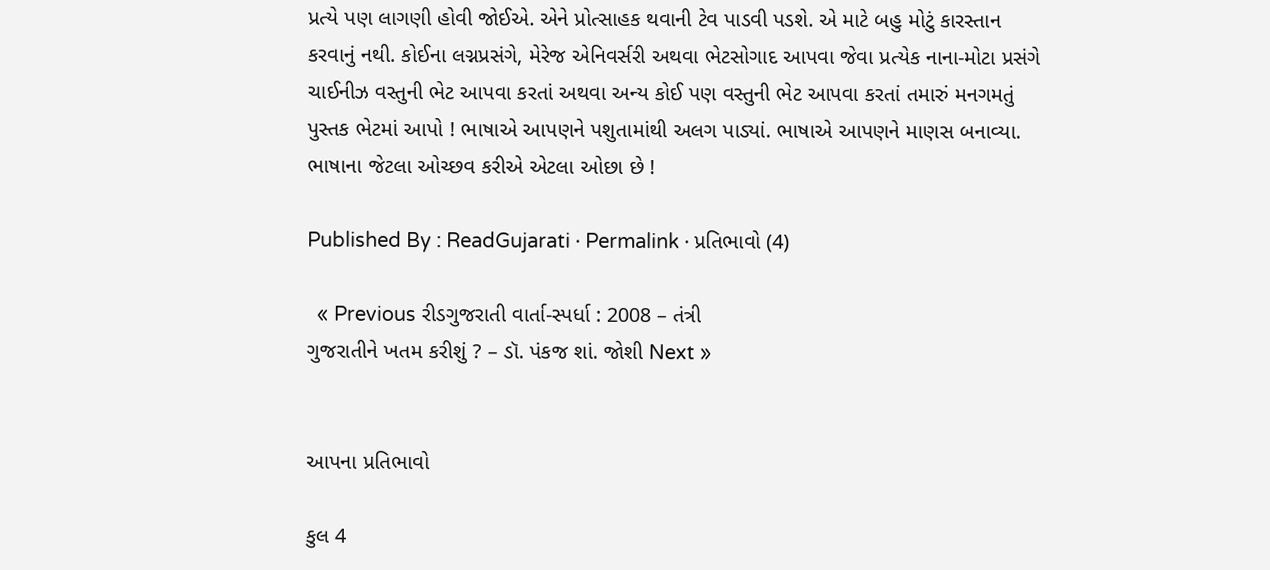પ્રત્યે પણ લાગણી હોવી જોઈએ. એને પ્રોત્સાહક થવાની ટેવ પાડવી પડશે. એ માટે બહુ મોટું કારસ્તાન કરવાનું નથી. કોઈના લગ્નપ્રસંગે, મેરેજ એનિવર્સરી અથવા ભેટસોગાદ આપવા જેવા પ્રત્યેક નાના-મોટા પ્રસંગે ચાઈનીઝ વસ્તુની ભેટ આપવા કરતાં અથવા અન્ય કોઈ પણ વસ્તુની ભેટ આપવા કરતાં તમારું મનગમતું પુસ્તક ભેટમાં આપો ! ભાષાએ આપણને પશુતામાંથી અલગ પાડ્યાં. ભાષાએ આપણને માણસ બનાવ્યા. ભાષાના જેટલા ઓચ્છવ કરીએ એટલા ઓછા છે !

Published By : ReadGujarati · Permalink · પ્રતિભાવો (4)

  « Previous રીડગુજરાતી વાર્તા-સ્પર્ધા : 2008 – તંત્રી
ગુજરાતીને ખતમ કરીશું ? – ડૉ. પંકજ શાં. જોશી Next »


આપના પ્રતિભાવો

કુલ 4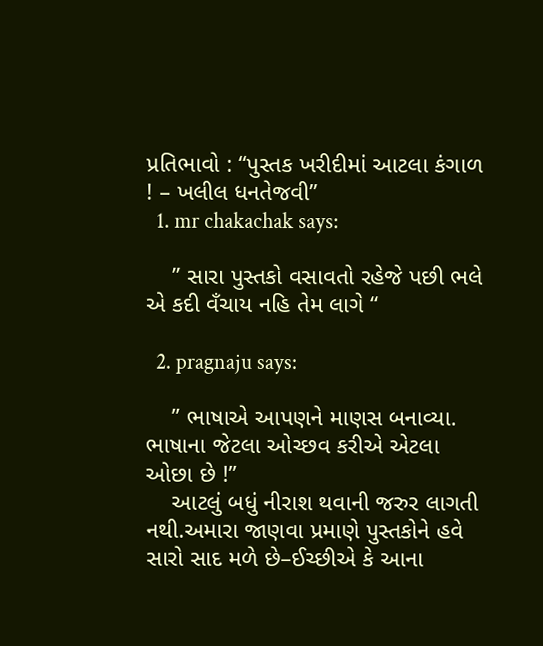પ્રતિભાવો : “પુસ્તક ખરીદીમાં આટલા કંગાળ ! – ખલીલ ધનતેજવી”
  1. mr chakachak says:

    ” સારા પુસ્તકો વસાવતો રહેજે પછી ભલે એ કદી વઁચાય નહિ તેમ લાગે “

  2. pragnaju says:

    ” ભાષાએ આપણને માણસ બનાવ્યા. ભાષાના જેટલા ઓચ્છવ કરીએ એટલા ઓછા છે !”
    આટલું બધું નીરાશ થવાની જરુર લાગતી નથી.અમારા જાણવા પ્રમાણે પુસ્તકોને હવે સારો સાદ મળે છે–ઈચ્છીએ કે આના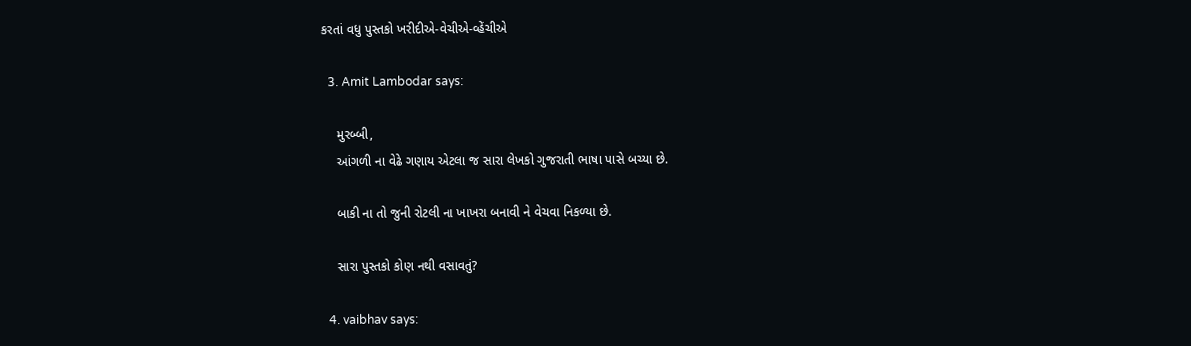કરતાં વધુ પુસ્તકો ખરીદીએ-વેચીએ-વ્હેંચીએ

  3. Amit Lambodar says:

    મુરબ્બી,
    આંગળી ના વેઢે ગણાય એટલા જ સારા લેખકો ગુજરાતી ભાષા પાસે બચ્યા છે.

    બાકી ના તો જુની રોટલી ના ખાખરા બનાવી ને વેચવા નિકળ્યા છે.

    સારા પુસ્તકો કોણ નથી વસાવતું?

  4. vaibhav says: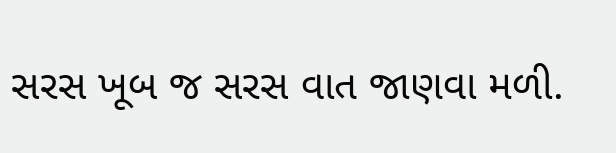સરસ ખૂબ જ સરસ વાત જાણવા મળી.